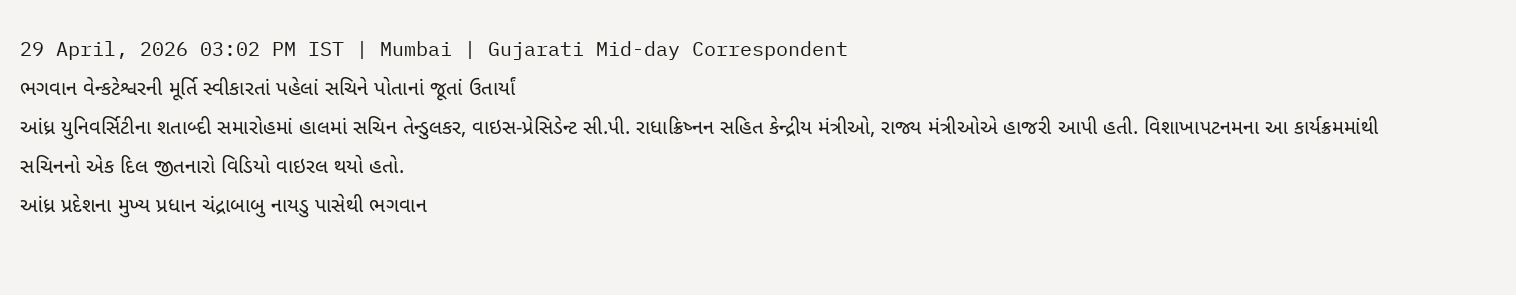29 April, 2026 03:02 PM IST | Mumbai | Gujarati Mid-day Correspondent
ભગવાન વેન્કટેશ્વરની મૂર્તિ સ્વીકારતાં પહેલાં સચિને પોતાનાં જૂતાં ઉતાર્યાં
આંધ્ર યુનિવર્સિટીના શતાબ્દી સમારોહમાં હાલમાં સચિન તેન્ડુલકર, વાઇસ-પ્રેસિડેન્ટ સી.પી. રાધાક્રિષ્નન સહિત કેન્દ્રીય મંત્રીઓ, રાજ્ય મંત્રીઓએ હાજરી આપી હતી. વિશાખાપટનમના આ કાર્યક્રમમાંથી સચિનનો એક દિલ જીતનારો વિડિયો વાઇરલ થયો હતો.
આંધ્ર પ્રદેશના મુખ્ય પ્રધાન ચંદ્રાબાબુ નાયડુ પાસેથી ભગવાન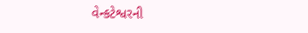વેન્કટેશ્વરની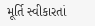મૂર્તિ સ્વીકારતાં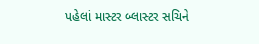પહેલાં માસ્ટર બ્લાસ્ટર સચિને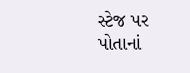સ્ટેજ પર પોતાનાં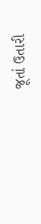જૂતાં ઉતારી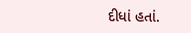દીધાં હતાં.